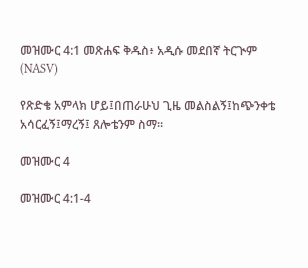መዝሙር 4:1 መጽሐፍ ቅዱስ፥ አዲሱ መደበኛ ትርጒም (NASV)

የጽድቄ አምላክ ሆይ፤በጠራሁህ ጊዜ መልስልኝ፤ከጭንቀቴ አሳርፈኝ፤ማረኝ፤ ጸሎቴንም ስማ።

መዝሙር 4

መዝሙር 4:1-4